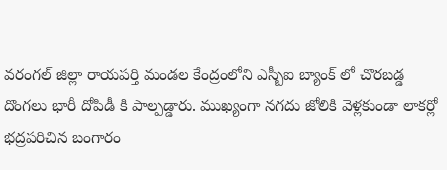వరంగల్ జిల్లా రాయపర్తి మండల కేంద్రంలోని ఎస్బీఐ బ్యాంక్ లో చొరబడ్డ దొంగలు భారీ దోపిడీ కి పాల్పడ్డారు. ముఖ్యంగా నగదు జోలికి వెళ్లకుండా లాకర్లో భద్రపరిచిన బంగారం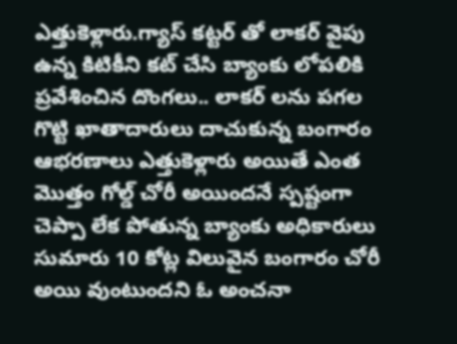ఎత్తుకెళ్లారు.గ్యాస్ కట్టర్ తో లాకర్ వైపు ఉన్న కిటికీని కట్ చేసి బ్యాంకు లోపలికి ప్రవేశించిన దొంగలు.. లాకర్ లను పగల గొట్టి ఖాతాదారులు దాచుకున్న బంగారం ఆభరణాలు ఎత్తుకెళ్లారు అయితే ఎంత మొత్తం గోల్డ్ చోరీ అయిందనే స్పష్టంగా చెప్పా లేక పోతున్న బ్యాంకు అధికారులు సుమారు 10 కోట్ల విలువైన బంగారం చోరీ అయి వుంటుందని ఓ అంచనా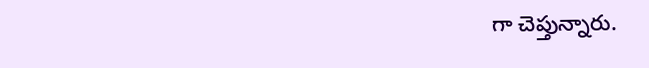గా చెప్తున్నారు.